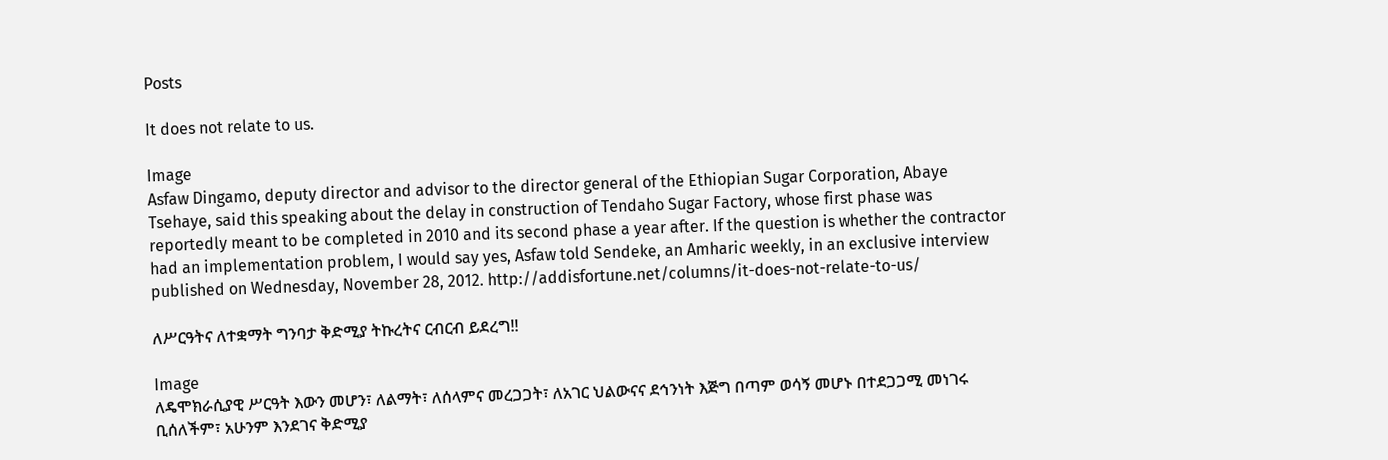Posts

It does not relate to us.

Image
Asfaw Dingamo, deputy director and advisor to the director general of the Ethiopian Sugar Corporation, Abaye Tsehaye, said this speaking about the delay in construction of Tendaho Sugar Factory, whose first phase was reportedly meant to be completed in 2010 and its second phase a year after. If the question is whether the contractor had an implementation problem, I would say yes, Asfaw told Sendeke, an Amharic weekly, in an exclusive interview published on Wednesday, November 28, 2012. http://addisfortune.net/columns/it-does-not-relate-to-us/

ለሥርዓትና ለተቋማት ግንባታ ቅድሚያ ትኩረትና ርብርብ ይደረግ!!

Image
ለዴሞክራሲያዊ ሥርዓት እውን መሆን፣ ለልማት፣ ለሰላምና መረጋጋት፣ ለአገር ህልውናና ደኅንነት እጅግ በጣም ወሳኝ መሆኑ በተደጋጋሚ መነገሩ ቢሰለችም፣ አሁንም እንደገና ቅድሚያ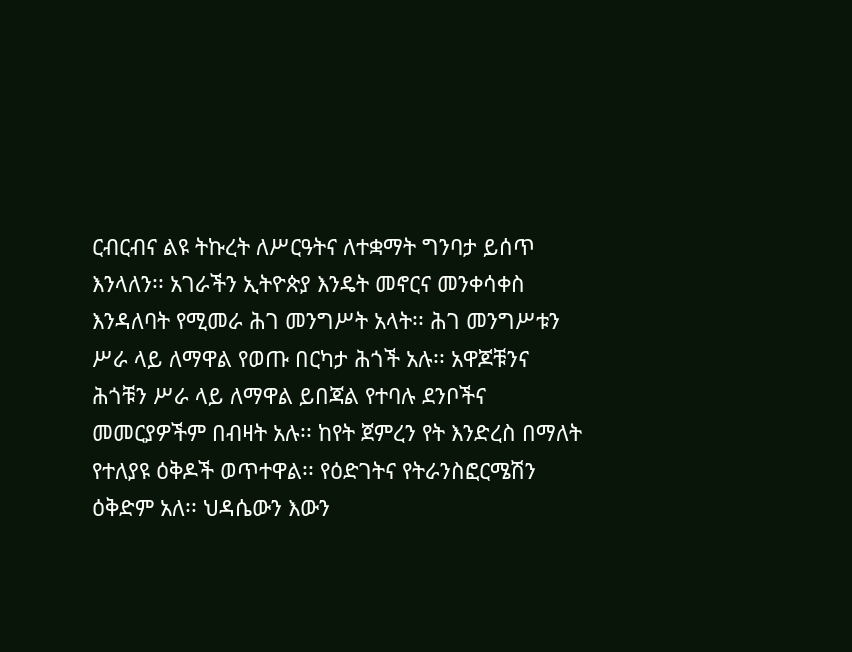ርብርብና ልዩ ትኩረት ለሥርዓትና ለተቋማት ግንባታ ይሰጥ እንላለን፡፡ አገራችን ኢትዮጵያ እንዴት መኖርና መንቀሳቀስ እንዳለባት የሚመራ ሕገ መንግሥት አላት፡፡ ሕገ መንግሥቱን ሥራ ላይ ለማዋል የወጡ በርካታ ሕጎች አሉ፡፡ አዋጆቹንና ሕጎቹን ሥራ ላይ ለማዋል ይበጃል የተባሉ ደንቦችና መመርያዎችም በብዛት አሉ፡፡ ከየት ጀምረን የት እንድረስ በማለት የተለያዩ ዕቅዶች ወጥተዋል፡፡ የዕድገትና የትራንስፎርሜሽን ዕቅድም አለ፡፡ ህዳሴውን እውን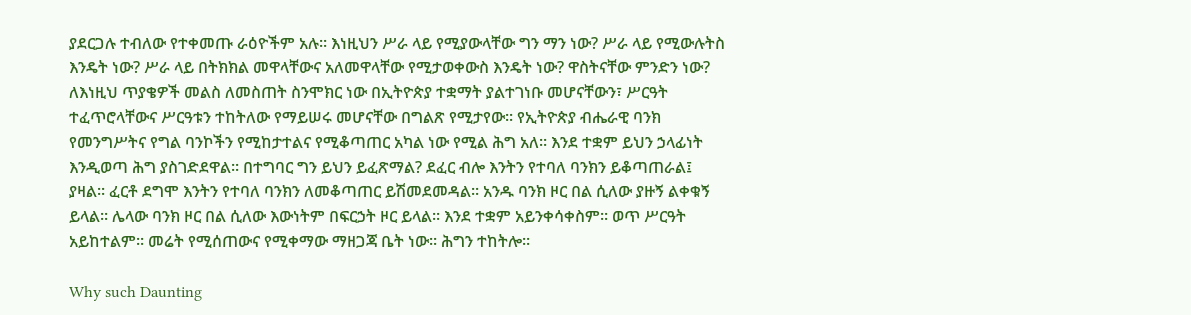ያደርጋሉ ተብለው የተቀመጡ ራዕዮችም አሉ፡፡ እነዚህን ሥራ ላይ የሚያውላቸው ግን ማን ነው? ሥራ ላይ የሚውሉትስ እንዴት ነው? ሥራ ላይ በትክክል መዋላቸውና አለመዋላቸው የሚታወቀውስ እንዴት ነው? ዋስትናቸው ምንድን ነው? ለእነዚህ ጥያቄዎች መልስ ለመስጠት ስንሞክር ነው በኢትዮጵያ ተቋማት ያልተገነቡ መሆናቸውን፣ ሥርዓት ተፈጥሮላቸውና ሥርዓቱን ተከትለው የማይሠሩ መሆናቸው በግልጽ የሚታየው፡፡ የኢትዮጵያ ብሔራዊ ባንክ የመንግሥትና የግል ባንኮችን የሚከታተልና የሚቆጣጠር አካል ነው የሚል ሕግ አለ፡፡ እንደ ተቋም ይህን ኃላፊነት እንዲወጣ ሕግ ያስገድደዋል፡፡ በተግባር ግን ይህን ይፈጽማል? ደፈር ብሎ እንትን የተባለ ባንክን ይቆጣጠራል፤ ያዛል፡፡ ፈርቶ ደግሞ እንትን የተባለ ባንክን ለመቆጣጠር ይሽመደመዳል፡፡ አንዱ ባንክ ዞር በል ሲለው ያዙኝ ልቀቁኝ ይላል፡፡ ሌላው ባንክ ዞር በል ሲለው እውነትም በፍርኃት ዞር ይላል፡፡ እንደ ተቋም አይንቀሳቀስም፡፡ ወጥ ሥርዓት አይከተልም፡፡ መሬት የሚሰጠውና የሚቀማው ማዘጋጃ ቤት ነው፡፡ ሕግን ተከትሎ፡፡

Why such Daunting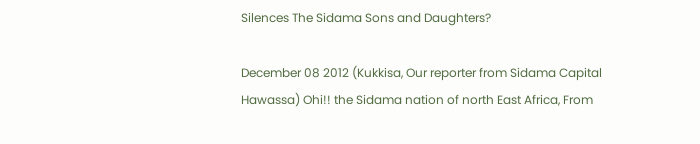Silences The Sidama Sons and Daughters?

December 08 2012 (Kukkisa, Our reporter from Sidama Capital Hawassa) Ohi!! the Sidama nation of north East Africa, From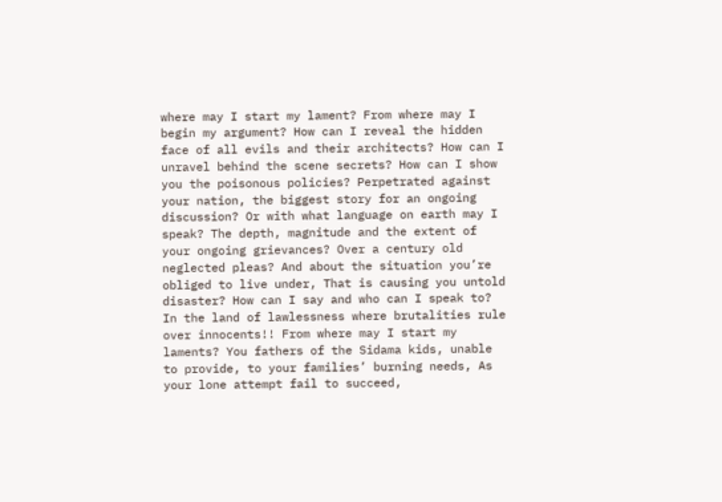where may I start my lament? From where may I begin my argument? How can I reveal the hidden face of all evils and their architects? How can I unravel behind the scene secrets? How can I show you the poisonous policies? Perpetrated against your nation, the biggest story for an ongoing discussion? Or with what language on earth may I speak? The depth, magnitude and the extent of your ongoing grievances? Over a century old neglected pleas? And about the situation you’re obliged to live under, That is causing you untold disaster? How can I say and who can I speak to? In the land of lawlessness where brutalities rule over innocents!! From where may I start my laments? You fathers of the Sidama kids, unable to provide, to your families’ burning needs, As your lone attempt fail to succeed,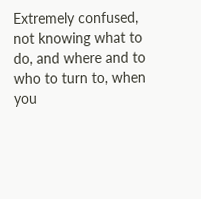Extremely confused, not knowing what to do, and where and to who to turn to, when you